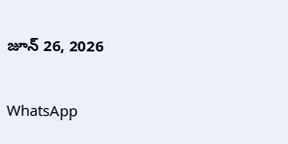జూన్ 26, 2026

WhatsApp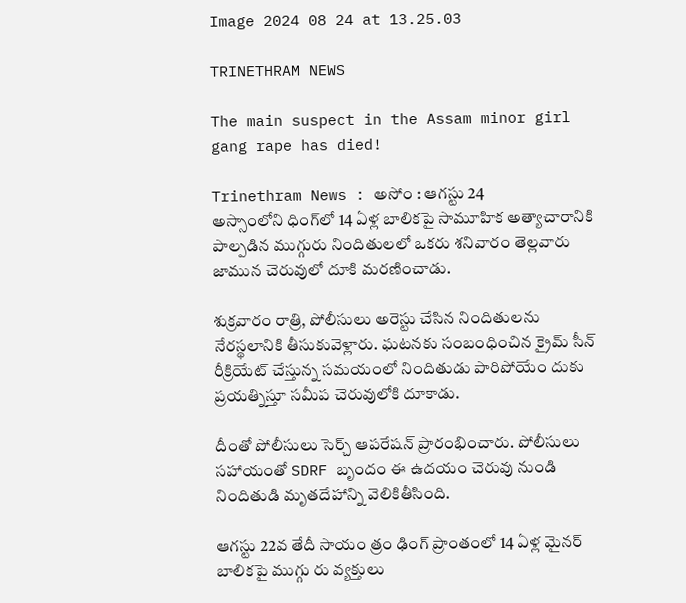Image 2024 08 24 at 13.25.03

TRINETHRAM NEWS

The main suspect in the Assam minor girl gang rape has died!

Trinethram News : అసోం : ఆగస్టు 24
అస్సాంలోని ధింగ్‌లో 14 ఏళ్ల బాలికపై సామూహిక అత్యాచారానికి పాల్పడిన ముగ్గురు నిందితులలో ఒకరు శనివారం తెల్లవారు జామున చెరువులో దూకి మరణించాడు.

శుక్రవారం రాత్రి, పోలీసులు అరెస్టు చేసిన నిందితులను నేరస్థలానికి తీసుకువెళ్లారు. ఘటనకు సంబంధించిన క్రైమ్ సీన్ రీక్రియేట్ చేస్తున్న సమయంలో నిందితుడు పారిపోయేం దుకు ప్రయత్నిస్తూ సమీప చెరువులోకి దూకాడు.

దీంతో పోలీసులు సెర్చ్ ఆపరేషన్ ప్రారంభించారు. పోలీసులు సహాయంతో SDRF బృందం ఈ ఉదయం చెరువు నుండి నిందితుడి మృతదేహాన్ని వెలికితీసింది.

ఆగస్టు 22వ తేదీ సాయం త్రం ఢింగ్ ప్రాంతంలో 14 ఏళ్ల మైనర్ బాలికపై ముగ్గు రు వ్యక్తులు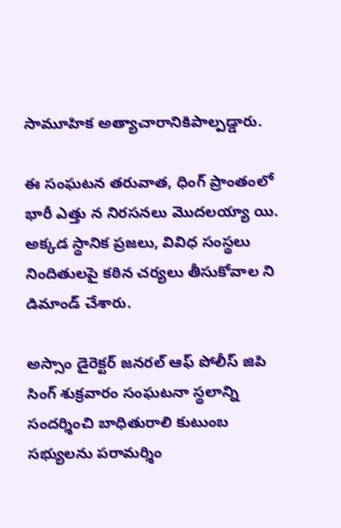సామూహిక అత్యాచారానికిపాల్పడ్డారు.

ఈ సంఘటన తరువాత, ధింగ్ ప్రాంతంలో భారీ ఎత్తు న నిరసనలు మొదలయ్యా యి. అక్కడ స్థానిక ప్రజలు, వివిధ సంస్థలు నిందితులపై కఠిన చర్యలు తీసుకోవాల ని డిమాండ్ చేశారు.

అస్సాం డైరెక్టర్ జనరల్ ఆఫ్ పోలీస్ జిపి సింగ్ శుక్రవారం సంఘటనా స్థలాన్ని సందర్శించి బాధితురాలి కుటుంబ సభ్యులను పరామర్శిం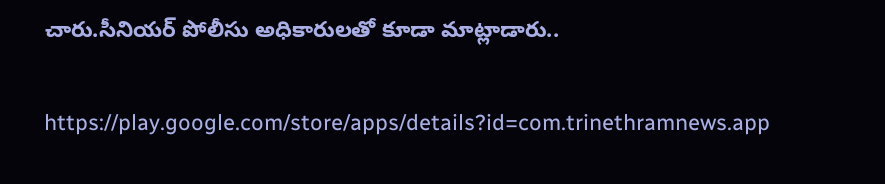చారు.సీనియర్ పోలీసు అధికారులతో కూడా మాట్లాడారు..

https://play.google.com/store/apps/details?id=com.trinethramnews.app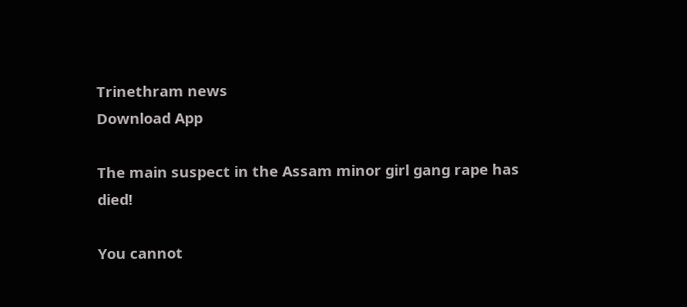Trinethram news
Download App

The main suspect in the Assam minor girl gang rape has died!

You cannot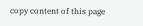copy content of this page